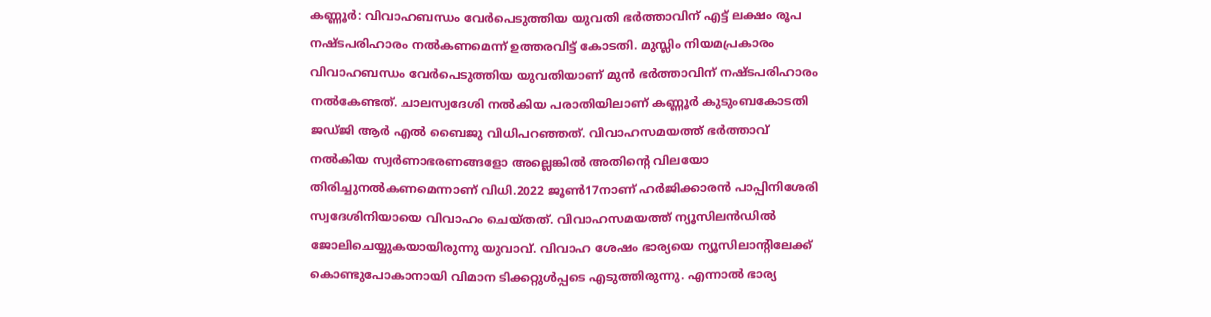കണ്ണൂർ: വിവാഹബന്ധം വേർപെടുത്തിയ യുവതി ഭർത്താവിന് എട്ട് ലക്ഷം രൂപ നഷ്ടപരിഹാരം നൽകണമെന്ന് ഉത്തരവിട്ട് കോടതി. മുസ്ലിം നിയമപ്രകാരം വിവാഹബന്ധം വേർപെടുത്തിയ യുവതിയാണ് മുൻ ഭർത്താവിന് നഷ്ടപരിഹാരം നൽകേണ്ടത്. ചാലസ്വദേശി നൽകിയ പരാതിയിലാണ് കണ്ണൂർ കുടുംബകോടതി ജഡ്ജി ആർ എൽ ബൈജു വിധിപറഞ്ഞത്. വിവാഹസമയത്ത് ഭർത്താവ് നൽകിയ സ്വർണാഭരണങ്ങളോ അല്ലെങ്കിൽ അതിന്റെ വിലയോ തിരിച്ചുനൽകണമെന്നാണ് വിധി.2022 ജൂൺ17നാണ് ഹർജിക്കാരൻ പാപ്പിനിശേരി സ്വദേശിനിയായെ വിവാഹം ചെയ്തത്. വിവാഹസമയത്ത് ന്യൂസിലൻഡിൽ ജോലിചെയ്യുകയായിരുന്നു യുവാവ്. വിവാഹ ശേഷം ഭാര്യയെ ന്യൂസിലാന്റിലേക്ക് കൊണ്ടുപോകാനായി വിമാന ടിക്കറ്റുൾപ്പടെ എടുത്തിരുന്നു. എന്നാൽ ഭാര്യ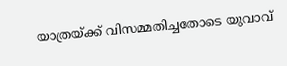യാത്രയ്ക്ക് വിസമ്മതിച്ചതോടെ യുവാവ്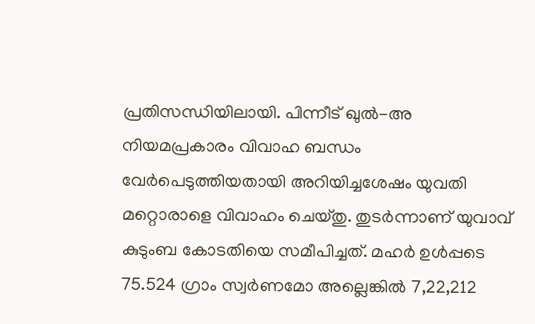പ്രതിസന്ധിയിലായി. പിന്നീട് ഖുൽ-അ നിയമപ്രകാരം വിവാഹ ബന്ധം വേർപെടുത്തിയതായി അറിയിച്ചശേഷം യുവതി മറ്റൊരാളെ വിവാഹം ചെയ്തു. തുടർന്നാണ് യുവാവ് കുടുംബ കോടതിയെ സമീപിച്ചത്. മഹർ ഉൾപ്പടെ 75.524 ഗ്രാം സ്വർണമോ അല്ലെങ്കിൽ 7,22,212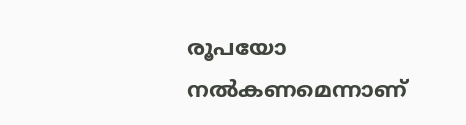രൂപയോ നൽകണമെന്നാണ്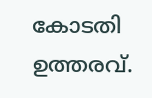കോടതി ഉത്തരവ്.